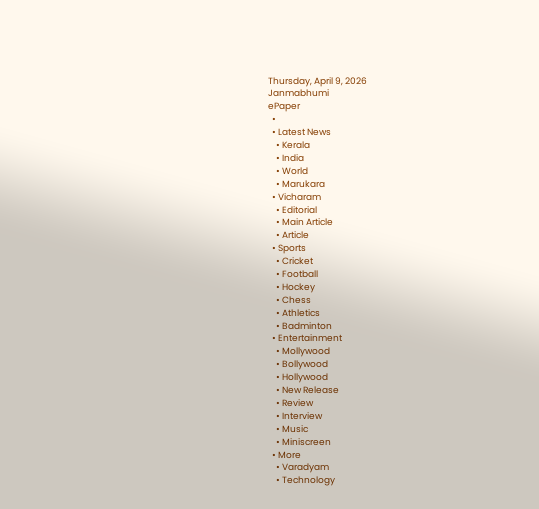Thursday, April 9, 2026
Janmabhumi
ePaper
  •
  • Latest News
    • Kerala
    • India
    • World
    • Marukara
  • Vicharam
    • Editorial
    • Main Article
    • Article
  • Sports
    • Cricket
    • Football
    • Hockey
    • Chess
    • Athletics
    • Badminton
  • Entertainment
    • Mollywood
    • Bollywood
    • Hollywood
    • New Release
    • Review
    • Interview
    • Music
    • Miniscreen
  • More
    • Varadyam
    • Technology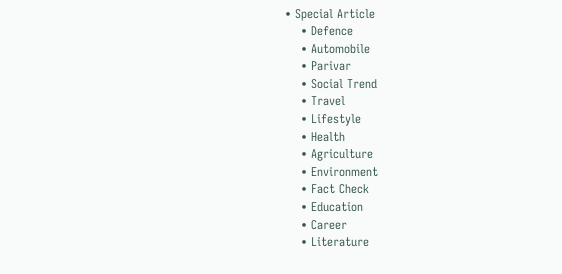• Special Article
    • Defence
    • Automobile
    • Parivar
    • Social Trend
    • Travel
    • Lifestyle
    • Health
    • Agriculture
    • Environment
    • Fact Check
    • Education
    • Career
    • Literature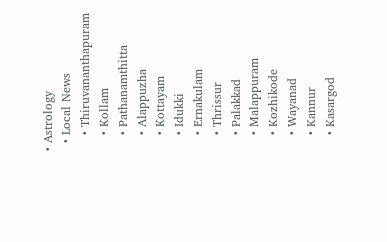• Astrology
  • Local News
    • Thiruvananthapuram
    • Kollam
    • Pathanamthitta
    • Alappuzha
    • Kottayam
    • Idukki
    • Ernakulam
    • Thrissur
    • Palakkad
    • Malappuram
    • Kozhikode
    • Wayanad
    • Kannur
    • Kasargod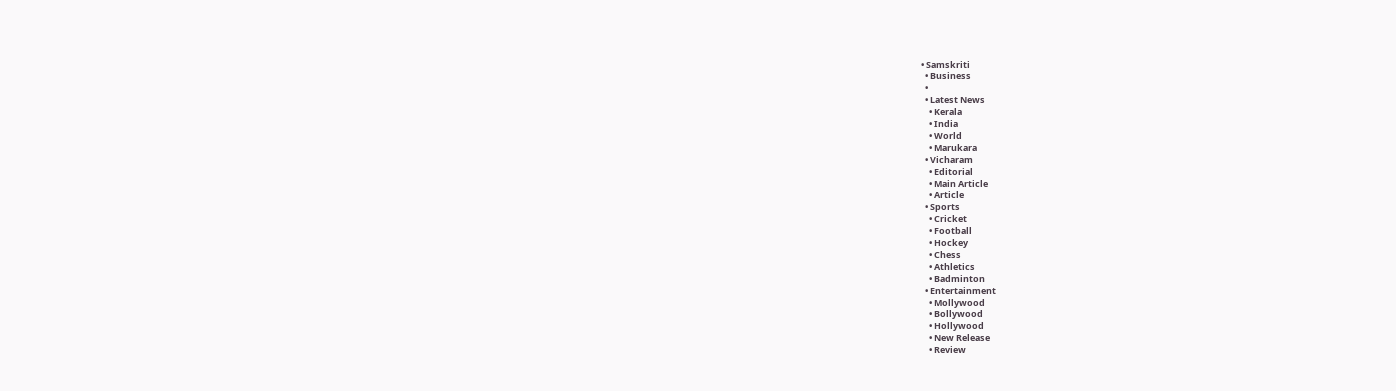• Samskriti
  • Business
  •
  • Latest News
    • Kerala
    • India
    • World
    • Marukara
  • Vicharam
    • Editorial
    • Main Article
    • Article
  • Sports
    • Cricket
    • Football
    • Hockey
    • Chess
    • Athletics
    • Badminton
  • Entertainment
    • Mollywood
    • Bollywood
    • Hollywood
    • New Release
    • Review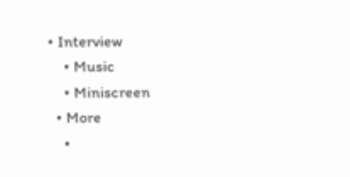• Interview
    • Music
    • Miniscreen
  • More
    •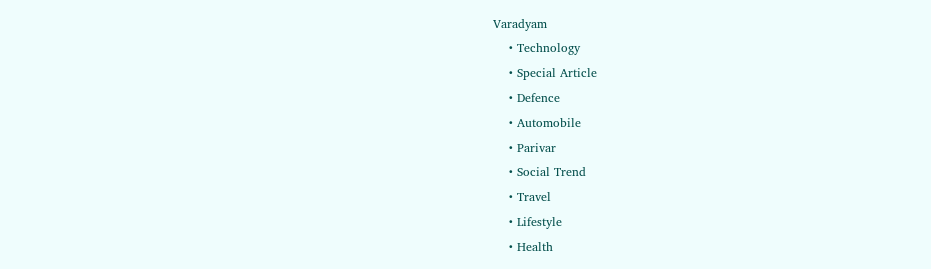Varadyam
    • Technology
    • Special Article
    • Defence
    • Automobile
    • Parivar
    • Social Trend
    • Travel
    • Lifestyle
    • Health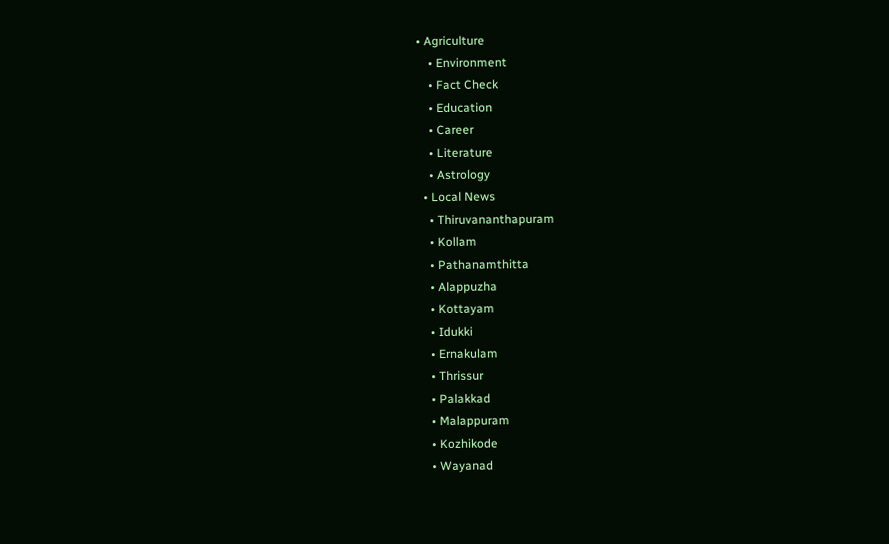• Agriculture
    • Environment
    • Fact Check
    • Education
    • Career
    • Literature
    • Astrology
  • Local News
    • Thiruvananthapuram
    • Kollam
    • Pathanamthitta
    • Alappuzha
    • Kottayam
    • Idukki
    • Ernakulam
    • Thrissur
    • Palakkad
    • Malappuram
    • Kozhikode
    • Wayanad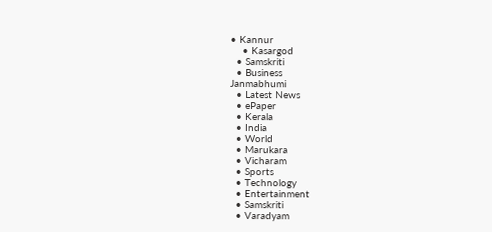• Kannur
    • Kasargod
  • Samskriti
  • Business
Janmabhumi
  • Latest News
  • ePaper
  • Kerala
  • India
  • World
  • Marukara
  • Vicharam
  • Sports
  • Technology
  • Entertainment
  • Samskriti
  • Varadyam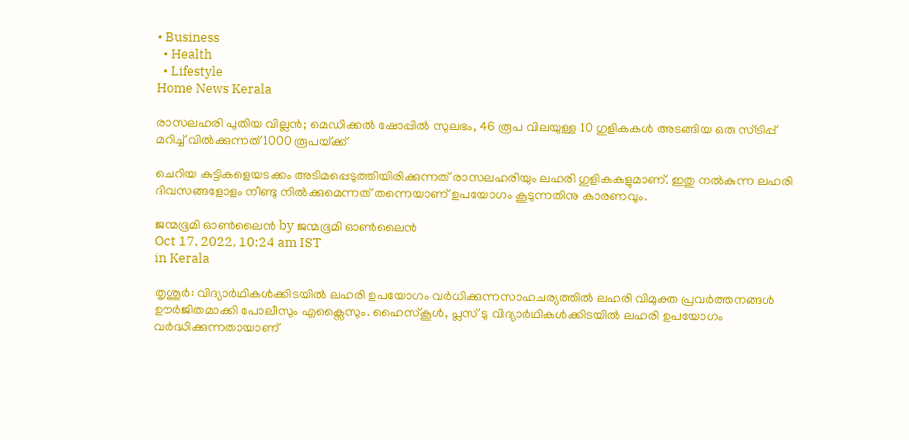• Business
  • Health
  • Lifestyle
Home News Kerala

രാസലഹരി പുതിയ വില്ലന്‍; മെഡിക്കല്‍ ഷോപ്പില്‍ സുലഭം, 46 രൂപ വിലയുള്ള 10 ഗുളികകള്‍ അടങ്ങിയ ഒരു സ്ട്രിപ്പ് മറിച്ച് വില്‍ക്കുന്നത് 1000 രൂപയ്‌ക്ക്

ചെറിയ കുട്ടികളെയടക്കം അടിമപ്പെടുത്തിയിരിക്കുന്നത് രാസലഹരിയും ലഹരി ഗുളികകളുമാണ്. ഇതു നല്‍കുന്ന ലഹരി ദിവസങ്ങളോളം നീണ്ടു നില്‍ക്കുമെന്നത് തന്നെയാണ് ഉപയോഗം കൂടുന്നതിനു കാരണവും.

ജന്മഭൂമി ഓണ്‍ലൈന്‍ by ജന്മഭൂമി ഓണ്‍ലൈന്‍
Oct 17, 2022, 10:24 am IST
in Kerala

തൃശൂര്‍: വിദ്യാര്‍ഥികള്‍ക്കിടയില്‍ ലഹരി ഉപയോഗം വര്‍ധിക്കുന്നസാഹചര്യത്തില്‍ ലഹരി വിമുക്ത പ്രവര്‍ത്തനങ്ങള്‍ ഊര്‍ജിതമാക്കി പോലീസും എക്സൈസും. ഹൈസ്‌കൂള്‍, പ്ലസ് ടു വിദ്യാര്‍ഥികള്‍ക്കിടയില്‍ ലഹരി ഉപയോഗം വര്‍ദ്ധിക്കുന്നതായാണ്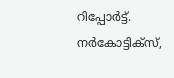റിപ്പോര്‍ട്ട്. നര്‍കോട്ടിക്‌സ്,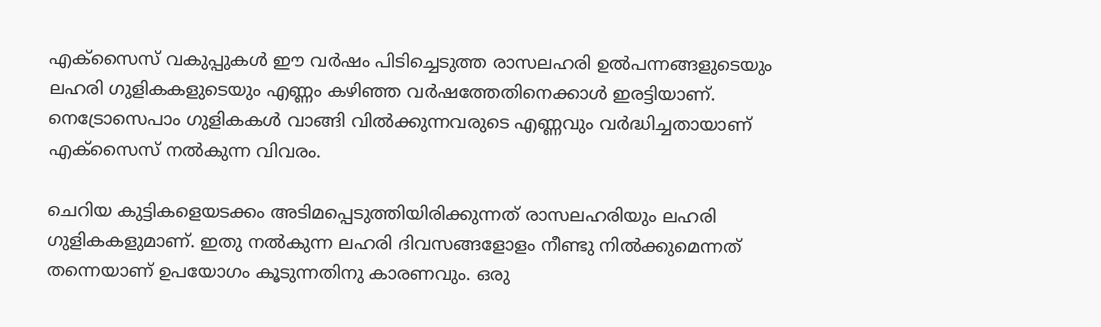എക്‌സൈസ് വകുപ്പുകള്‍ ഈ വര്‍ഷം പിടിച്ചെടുത്ത രാസലഹരി ഉല്‍പന്നങ്ങളുടെയും ലഹരി ഗുളികകളുടെയും എണ്ണം കഴിഞ്ഞ വര്‍ഷത്തേതിനെക്കാള്‍ ഇരട്ടിയാണ്. നെട്രോസെപാം ഗുളികകള്‍ വാങ്ങി വില്‍ക്കുന്നവരുടെ എണ്ണവും വര്‍ദ്ധിച്ചതായാണ് എക്‌സൈസ് നല്‍കുന്ന വിവരം.

ചെറിയ കുട്ടികളെയടക്കം അടിമപ്പെടുത്തിയിരിക്കുന്നത് രാസലഹരിയും ലഹരി ഗുളികകളുമാണ്. ഇതു നല്‍കുന്ന ലഹരി ദിവസങ്ങളോളം നീണ്ടു നില്‍ക്കുമെന്നത് തന്നെയാണ് ഉപയോഗം കൂടുന്നതിനു കാരണവും. ഒരു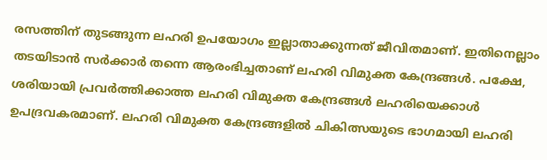രസത്തിന് തുടങ്ങുന്ന ലഹരി ഉപയോഗം ഇല്ലാതാക്കുന്നത് ജീവിതമാണ്. ഇതിനെല്ലാം തടയിടാന്‍ സര്‍ക്കാര്‍ തന്നെ ആരംഭിച്ചതാണ് ലഹരി വിമുക്ത കേന്ദ്രങ്ങള്‍. പക്ഷേ, ശരിയായി പ്രവര്‍ത്തിക്കാത്ത ലഹരി വിമുക്ത കേന്ദ്രങ്ങള്‍ ലഹരിയെക്കാള്‍ ഉപദ്രവകരമാണ്. ലഹരി വിമുക്ത കേന്ദ്രങ്ങളില്‍ ചികിത്സയുടെ ഭാഗമായി ലഹരി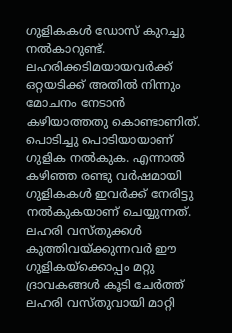ഗുളികകള്‍ ഡോസ് കുറച്ചു നല്‍കാറുണ്ട്. ലഹരിക്കടിമയായവര്‍ക്ക് ഒറ്റയടിക്ക് അതില്‍ നിന്നും മോചനം നേടാന്‍ കഴിയാത്തതു കൊണ്ടാണിത്. പൊടിച്ചു പൊടിയായാണ് ഗുളിക നല്‍കുക. എന്നാല്‍ കഴിഞ്ഞ രണ്ടു വര്‍ഷമായി ഗുളികകള്‍ ഇവര്‍ക്ക് നേരിട്ടു നല്‍കുകയാണ് ചെയ്യുന്നത്. ലഹരി വസ്തുക്കള്‍ കുത്തിവയ്‌ക്കുന്നവര്‍ ഈ ഗുളികയ്‌ക്കൊപ്പം മറ്റു ദ്രാവകങ്ങള്‍ കൂടി ചേര്‍ത്ത് ലഹരി വസ്തുവായി മാറ്റി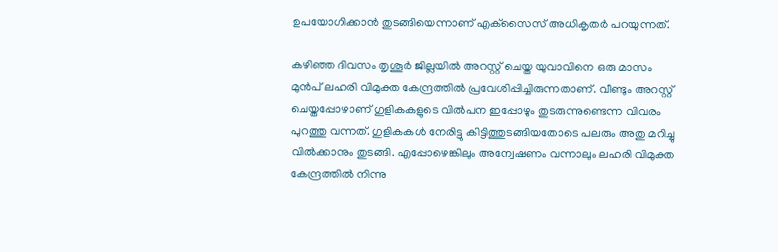ഉപയോഗിക്കാന്‍ തുടങ്ങിയെന്നാണ് എക്‌സൈസ് അധികൃതര്‍ പറയുന്നത്.

കഴിഞ്ഞ ദിവസം തൃശൂർ ജില്ലയില്‍ അറസ്റ്റ് ചെയ്ത യുവാവിനെ ഒരു മാസം മുന്‍പ് ലഹരി വിമുക്ത കേന്ദ്രത്തില്‍ പ്രവേശിപ്പിച്ചിരുന്നതാണ്. വീണ്ടും അറസ്റ്റ് ചെയ്തപ്പോഴാണ് ഗുളികകളുടെ വില്‍പന ഇപ്പോഴും തുടരുന്നുണ്ടെന്ന വിവരം പുറത്തു വന്നത്. ഗുളികകള്‍ നേരിട്ടു കിട്ടിത്തുടങ്ങിയതോടെ പലരും അതു മറിച്ചു വില്‍ക്കാനും തുടങ്ങി. എപ്പോഴെങ്കിലും അന്വേഷണം വന്നാലും ലഹരി വിമുക്ത കേന്ദ്രത്തില്‍ നിന്നു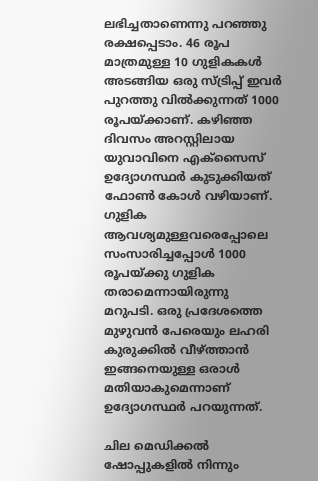ലഭിച്ചതാണെന്നു പറഞ്ഞു രക്ഷപ്പെടാം. 46 രൂപ മാത്രമുള്ള 10 ഗുളികകള്‍ അടങ്ങിയ ഒരു സ്ട്രിപ്പ് ഇവര്‍ പുറത്തു വില്‍ക്കുന്നത് 1000 രൂപയ്‌ക്കാണ്. കഴിഞ്ഞ ദിവസം അറസ്റ്റിലായ യുവാവിനെ എക്‌സൈസ് ഉദ്യോഗസ്ഥര്‍ കുടുക്കിയത് ഫോണ്‍ കോള്‍ വഴിയാണ്. ഗുളിക ആവശ്യമുള്ളവരെപ്പോലെ സംസാരിച്ചപ്പോള്‍ 1000 രൂപയ്‌ക്കു ഗുളിക തരാമെന്നായിരുന്നു മറുപടി. ഒരു പ്രദേശത്തെ മുഴുവന്‍ പേരെയും ലഹരി കുരുക്കില്‍ വീഴ്‌ത്താന്‍ ഇങ്ങനെയുള്ള ഒരാള്‍ മതിയാകുമെന്നാണ് ഉദ്യോഗസ്ഥര്‍ പറയുന്നത്.

ചില മെഡിക്കല്‍ ഷോപ്പുകളില്‍ നിന്നും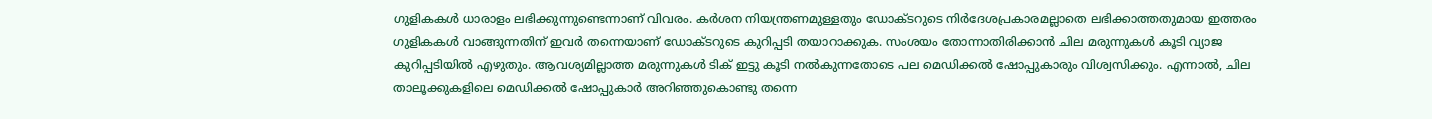ഗുളികകള്‍ ധാരാളം ലഭിക്കുന്നുണ്ടെന്നാണ് വിവരം. കര്‍ശന നിയന്ത്രണമുള്ളതും ഡോക്ടറുടെ നിര്‍ദേശപ്രകാരമല്ലാതെ ലഭിക്കാത്തതുമായ ഇത്തരം ഗുളികകള്‍ വാങ്ങുന്നതിന് ഇവര്‍ തന്നെയാണ് ഡോക്ടറുടെ കുറിപ്പടി തയാറാക്കുക. സംശയം തോന്നാതിരിക്കാന്‍ ചില മരുന്നുകള്‍ കൂടി വ്യാജ കുറിപ്പടിയില്‍ എഴുതും. ആവശ്യമില്ലാത്ത മരുന്നുകള്‍ ടിക് ഇട്ടു കൂടി നല്‍കുന്നതോടെ പല മെഡിക്കല്‍ ഷോപ്പുകാരും വിശ്വസിക്കും. എന്നാല്‍, ചില താലൂക്കുകളിലെ മെഡിക്കല്‍ ഷോപ്പുകാര്‍ അറിഞ്ഞുകൊണ്ടു തന്നെ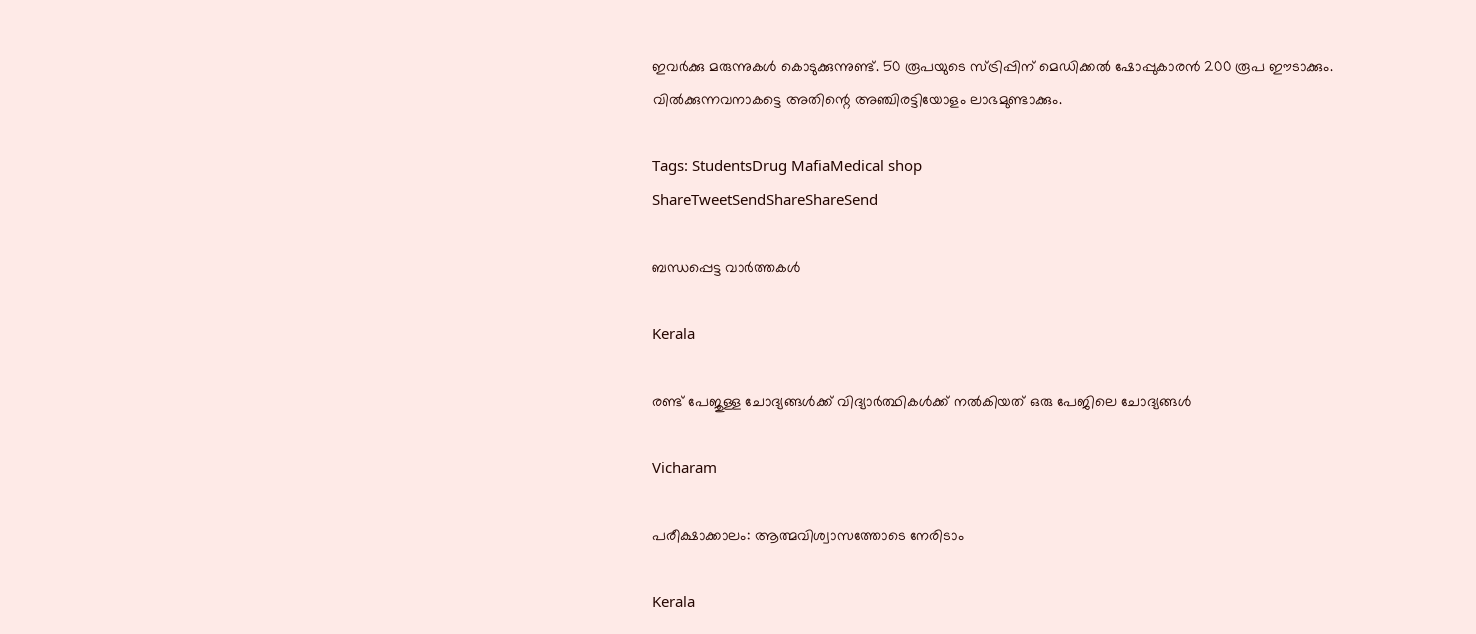ഇവര്‍ക്കു മരുന്നുകള്‍ കൊടുക്കുന്നുണ്ട്. 50 രൂപയുടെ സ്ട്രിപ്പിന് മെഡിക്കല്‍ ഷോപ്പുകാരന്‍ 200 രൂപ ഈടാക്കും. വില്‍ക്കുന്നവനാകട്ടെ അതിന്റെ അഞ്ചിരട്ടിയോളം ലാഭമുണ്ടാക്കും.

Tags: StudentsDrug MafiaMedical shop
ShareTweetSendShareShareSend

ബന്ധപ്പെട്ട വാര്‍ത്തകള്‍

Kerala

രണ്ട് പേജുള്ള ചോദ്യങ്ങള്‍ക്ക് വിദ്യാര്‍ത്ഥികള്‍ക്ക് നല്‍കിയത് ഒരു പേജിലെ ചോദ്യങ്ങള്‍

Vicharam

പരീക്ഷാക്കാലം: ആത്മവിശ്വാസത്തോടെ നേരിടാം

Kerala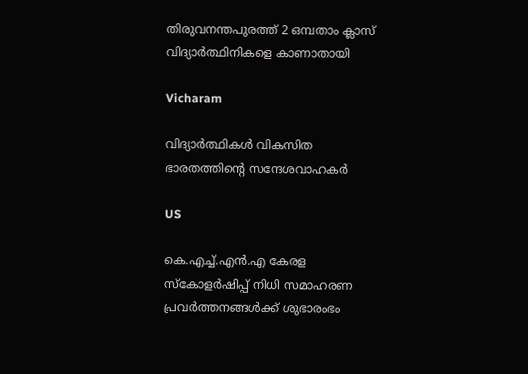തിരുവനന്തപുരത്ത് 2 ഒമ്പതാം ക്ലാസ് വിദ്യാര്‍ത്ഥിനികളെ കാണാതായി

Vicharam

വിദ്യാര്‍ത്ഥികള്‍ വികസിത ഭാരതത്തിന്റെ സന്ദേശവാഹകര്‍

US

കെ.എച്ച്.എൻ.എ കേരള സ്കോളർഷിപ്പ് നിധി സമാഹരണ പ്രവർത്തനങ്ങൾക്ക് ശുഭാരംഭം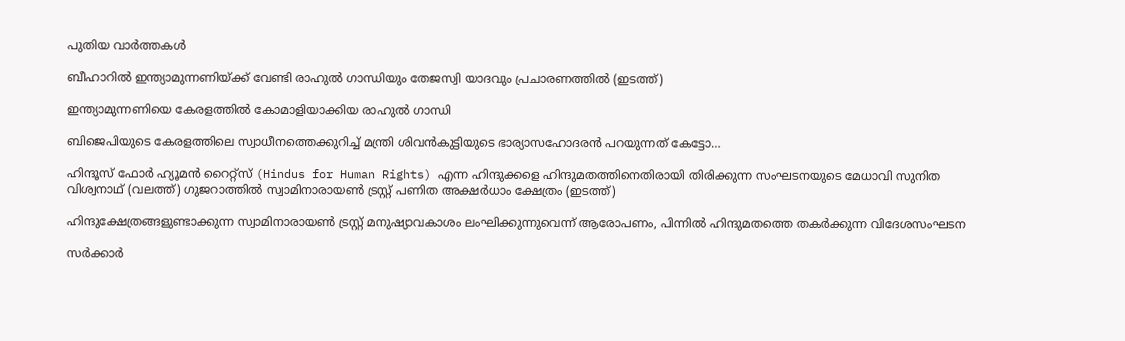പുതിയ വാര്‍ത്തകള്‍

ബീഹാറില്‍ ഇന്ത്യാമുന്നണിയ്ക്ക് വേണ്ടി രാഹുല്‍ ഗാന്ധിയും തേജസ്വി യാദവും പ്രചാരണത്തില്‍ (ഇടത്ത്)

ഇന്ത്യാമുന്നണിയെ കേരളത്തില്‍ കോമാളിയാക്കിയ രാഹുല്‍ ഗാന്ധി

ബിജെപിയുടെ കേരളത്തിലെ സ്വാധീനത്തെക്കുറിച്ച് മന്ത്രി ശിവന്‍കുട്ടിയുടെ ഭാര്യാസഹോദരന്‍ പറയുന്നത് കേട്ടോ…

ഹിന്ദൂസ് ഫോര്‍ ഹ്യൂമന്‍ റൈറ്റ്സ് (Hindus for Human Rights) എന്ന ഹിന്ദുക്കളെ ഹിന്ദുമതത്തിനെതിരായി തിരിക്കുന്ന സംഘടനയുടെ മേധാവി സുനിത വിശ്വനാഥ് (വലത്ത്) ഗുജറാത്തില്‍ സ്വാമിനാരായണ്‍ ട്രസ്റ്റ് പണിത അക്ഷര്‍ധാം ക്ഷേത്രം (ഇടത്ത്)

ഹിന്ദുക്ഷേത്രങ്ങളുണ്ടാക്കുന്ന സ്വാമിനാരായണ്‍ ട്രസ്റ്റ് മനുഷ്യാവകാശം ലംഘിക്കുന്നുവെന്ന് ആരോപണം, പിന്നില്‍ ഹിന്ദുമതത്തെ തകര്‍ക്കുന്ന വിദേശസംഘടന

സര്‍ക്കാര്‍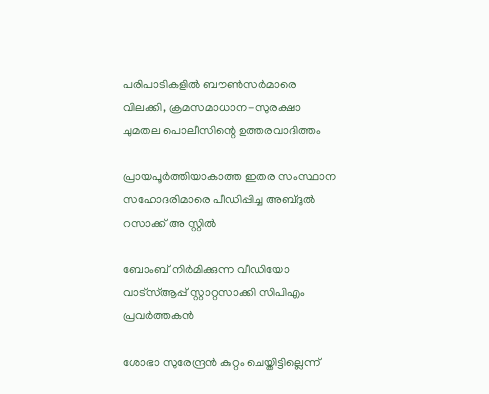പരിപാടികളില്‍ ബൗണ്‍സര്‍മാരെ വിലക്കി, ക്രമസമാധാന-സുരക്ഷാ ചുമതല പൊലീസിന്റെ ഉത്തരവാദിത്തം

പ്രായപൂര്‍ത്തിയാകാത്ത ഇതര സംസ്ഥാന സഹോദരിമാരെ പീഡിപ്പിച്ച അബ്ദുല്‍ റസാക്ക് അ സ്റ്റില്‍

ബോംബ് നിര്‍മിക്കുന്ന വീഡിയോ വാട്‌സ്ആപ്പ് സ്റ്റാറ്റസാക്കി സിപിഎം പ്രവര്‍ത്തകന്‍

ശോഭാ സുരേന്ദ്രന്‍ കുറ്റം ചെയ്തിട്ടില്ലെന്ന്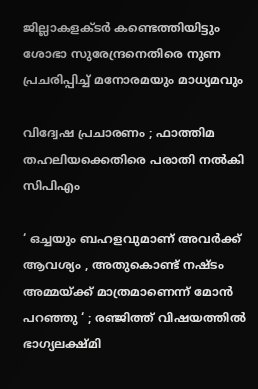ജില്ലാകളക്ടര്‍ കണ്ടെത്തിയിട്ടും ശോഭാ സുരേന്ദ്രനെതിരെ നുണ പ്രചരിപ്പിച്ച് മനോരമയും മാധ്യമവും

വിദ്വേഷ പ്രചാരണം ; ഫാത്തിമ തഹലിയക്കെതിരെ പരാതി നല്‍കി സിപിഎം

‘ ഒച്ചയും ബഹളവുമാണ് അവർക്ക് ആവശ്യം , അതുകൊണ്ട് നഷ്ടം അമ്മയ്‌ക്ക് മാത്രമാണെന്ന് മോൻ പറഞ്ഞു ‘ ; രഞ്ജിത്ത് വിഷയത്തിൽ ഭാഗ്യലക്ഷ്മി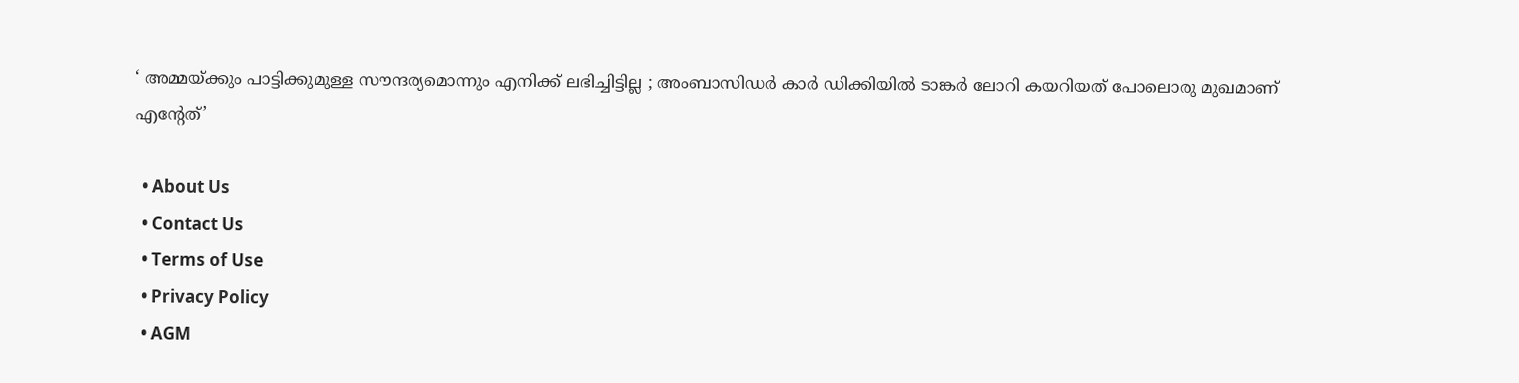‘ അമ്മയ്‌ക്കും പാട്ടിക്കുമുള്ള സൗന്ദര്യമൊന്നും എനിക്ക് ലഭിച്ചിട്ടില്ല ; അംബാസിഡർ‌ കാർ ഡിക്കിയിൽ ടാങ്കർ ലോറി കയറിയത് പോലൊരു മുഖമാണ് എന്റേത്’

  • About Us
  • Contact Us
  • Terms of Use
  • Privacy Policy
  • AGM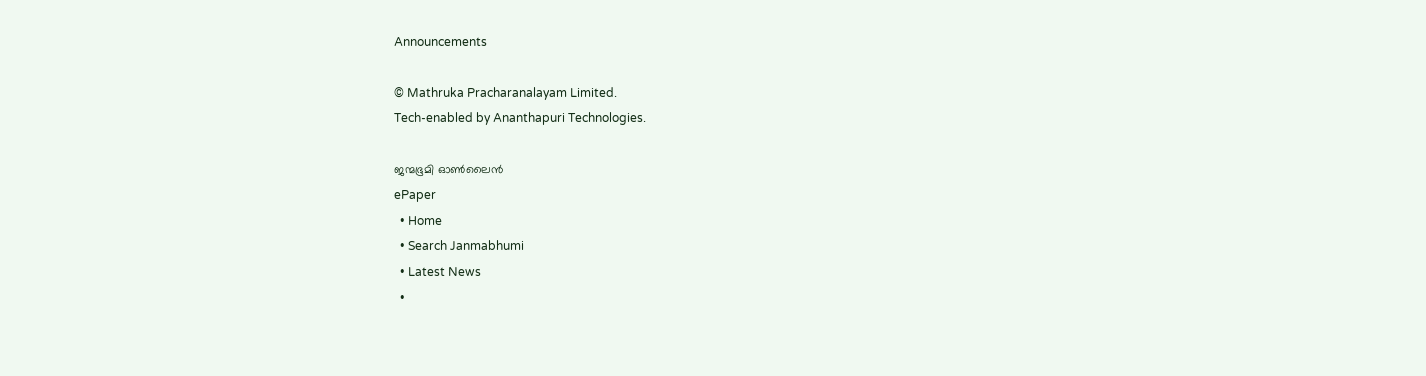Announcements

© Mathruka Pracharanalayam Limited.
Tech-enabled by Ananthapuri Technologies.

ജന്മഭൂമി ഓണ്‍ലൈന്‍
ePaper
  • Home
  • Search Janmabhumi
  • Latest News
  •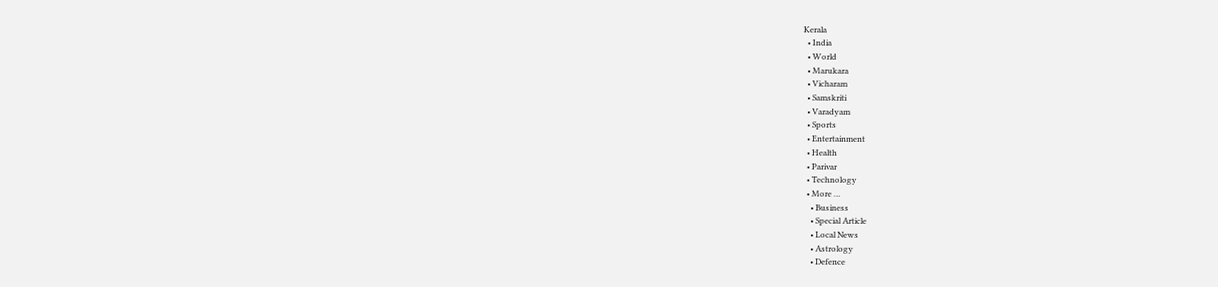Kerala
  • India
  • World
  • Marukara
  • Vicharam
  • Samskriti
  • Varadyam
  • Sports
  • Entertainment
  • Health
  • Parivar
  • Technology
  • More …
    • Business
    • Special Article
    • Local News
    • Astrology
    • Defence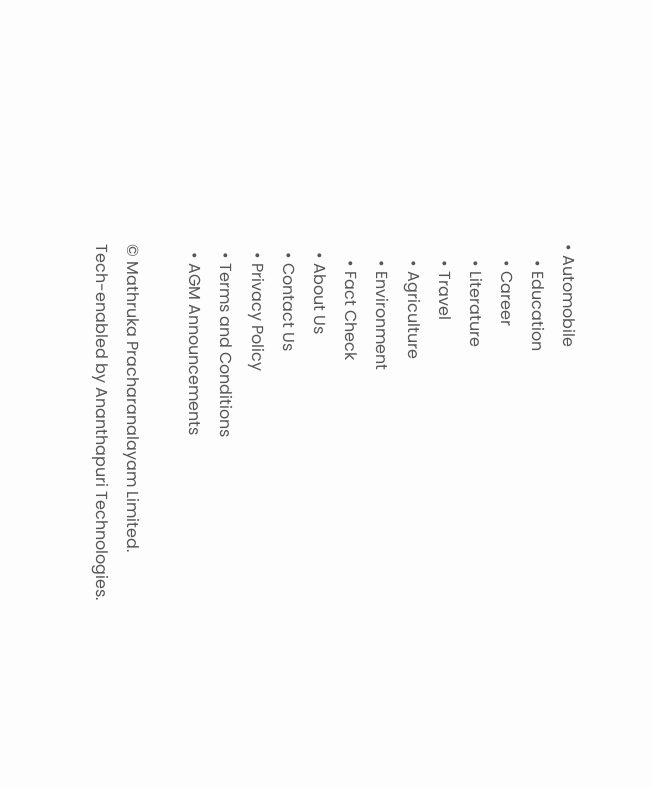• Automobile
    • Education
    • Career
    • Literature
    • Travel
    • Agriculture
    • Environment
    • Fact Check
  • About Us
  • Contact Us
  • Privacy Policy
  • Terms and Conditions
  • AGM Announcements

© Mathruka Pracharanalayam Limited.
Tech-enabled by Ananthapuri Technologies.